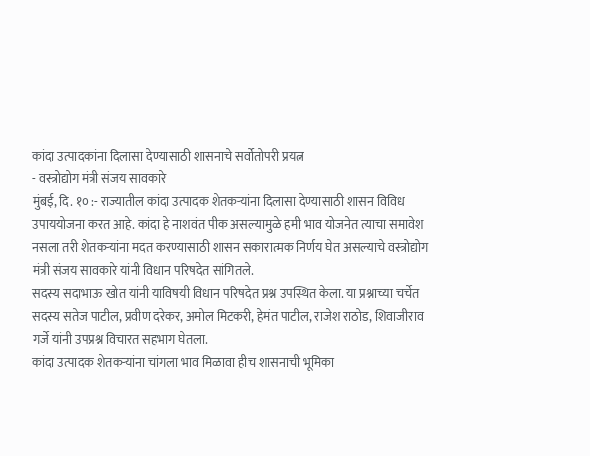कांदा उत्पादकांना दिलासा देण्यासाठी शासनाचे सर्वोतोपरी प्रयत्न
- वस्त्रोद्योग मंत्री संजय सावकारे
मुंबई, दि. १० :- राज्यातील कांदा उत्पादक शेतकऱ्यांना दिलासा देण्यासाठी शासन विविध उपाययोजना करत आहे. कांदा हे नाशवंत पीक असल्यामुळे हमी भाव योजनेत त्याचा समावेश नसला तरी शेतकऱ्यांना मदत करण्यासाठी शासन सकारात्मक निर्णय घेत असल्याचे वस्त्रोद्योग मंत्री संजय सावकारे यांनी विधान परिषदेत सांगितले.
सदस्य सदाभाऊ खोत यांनी याविषयी विधान परिषदेत प्रश्न उपस्थित केला. या प्रश्नाच्या चर्चेत सदस्य सतेज पाटील, प्रवीण दरेकर, अमोल मिटकरी, हेमंत पाटील, राजेश राठोड, शिवाजीराव गर्जे यांनी उपप्रश्न विचारत सहभाग घेतला.
कांदा उत्पादक शेतकऱ्यांना चांगला भाव मिळावा हीच शासनाची भूमिका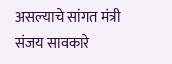असल्याचे सांगत मंत्री संजय सावकारे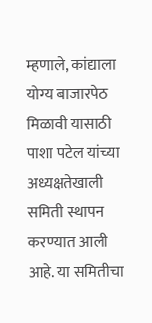म्हणाले, कांद्याला योग्य बाजारपेठ मिळावी यासाठी पाशा पटेल यांच्या अध्यक्षतेखाली समिती स्थापन करण्यात आली आहे. या समितीचा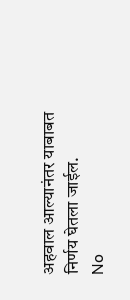अहवाल आल्यानंतर याबाबत निर्णय घेतला जाईल.
No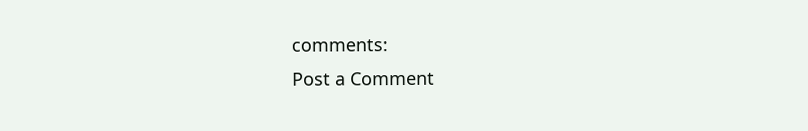comments:
Post a Comment